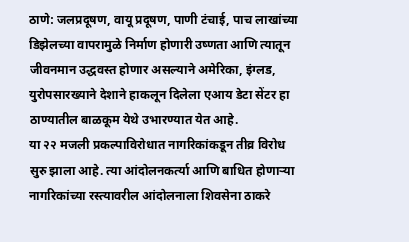ठाणे: जलप्रदूषण, वायू प्रदूषण, पाणी टंचाई, पाच लाखांच्या डिझेलच्या वापरामुळे निर्माण होणारी उष्णता आणि त्यातून जीवनमान उद्धवस्त होणार असल्याने अमेरिका, इंग्लड, युरोपसारख्याने देशाने हाकलून दिलेला एआय डेटा सेंटर हा ठाण्यातील बाळकूम येथे उभारण्यात येत आहे.
या २२ मजली प्रकल्पाविरोधात नागरिकांकडून तीव्र विरोध सुरु झाला आहे. त्या आंदोलनकर्त्या आणि बाधित होणाऱ्या नागरिकांच्या रस्त्यावरील आंदोलनाला शिवसेना ठाकरे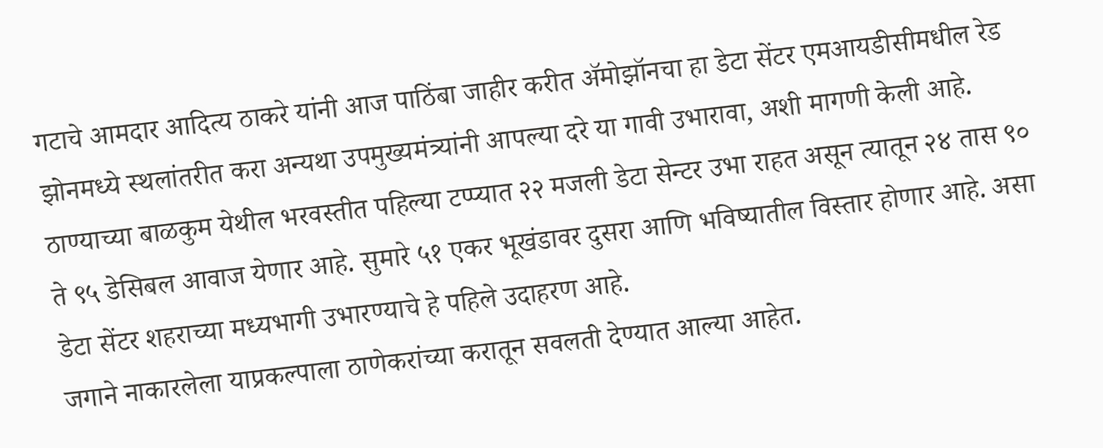गटाचे आमदार आदित्य ठाकरे यांनी आज पाठिंबा जाहीर करीत ॲमोझॉनचा हा डेटा सेंटर एमआयडीसीमधील रेड झोनमध्ये स्थलांतरीत करा अन्यथा उपमुख्यमंत्र्यांनी आपल्या दरे या गावी उभारावा, अशी मागणी केली आहे.
ठाण्याच्या बाळकुम येथील भरवस्तीत पहिल्या टप्प्यात २२ मजली डेटा सेन्टर उभा राहत असून त्यातून २४ तास ९० ते ९५ डेसिबल आवाज येणार आहे. सुमारे ५१ एकर भूखंडावर दुसरा आणि भविष्यातील विस्तार होणार आहे. असा डेटा सेंटर शहराच्या मध्यभागी उभारण्याचे हे पहिले उदाहरण आहे.
जगाने नाकारलेला याप्रकल्पाला ठाणेकरांच्या करातून सवलती देण्यात आल्या आहेत.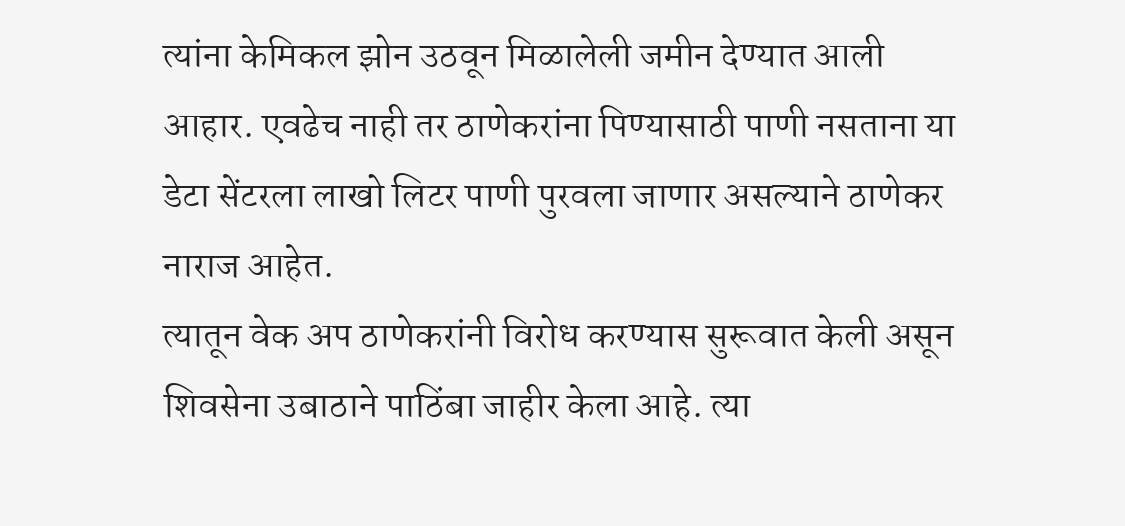त्यांना केमिकल झोन उठवून मिळालेली जमीन देण्यात आली आहार. एवढेच नाही तर ठाणेकरांना पिण्यासाठी पाणी नसताना या डेटा सेंटरला लाखो लिटर पाणी पुरवला जाणार असल्याने ठाणेकर नाराज आहेत.
त्यातून वेक अप ठाणेकरांनी विरोध करण्यास सुरूवात केली असून शिवसेना उबाठाने पाठिंबा जाहीर केला आहे. त्या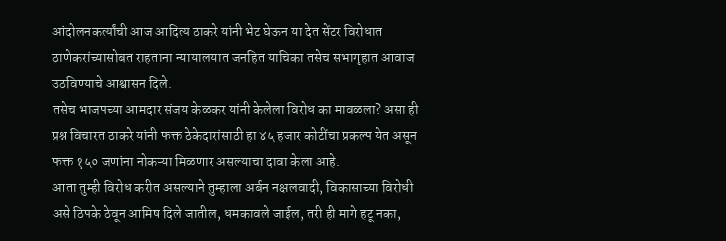आंदोलनकर्त्यांची आज आदित्य ठाकरे यांनी भेट घेऊन या देत सेंटर विरोधात ठाणेकरांच्यासोबत राहताना न्यायालयात जनहित याचिका तसेच सभागृहात आवाज उठविण्याचे आश्वासन दिले.
तसेच भाजपच्या आमदार संजय केळकर यांनी केलेला विरोध का मावळला? असा ही प्रश्न विचारत ठाकरे यांनी फक्त ठेकेदारांसाठी हा ४५ हजार कोटींचा प्रकल्प येत असून फक्त १५० जणांना नोकऱ्या मिळणार असल्याचा दावा केला आहे.
आता तुम्ही विरोध करीत असल्याने तुम्हाला अर्बन नक्षलवादी, विकासाच्या विरोधी असे ठिपके ठेवून आमिष दिले जातील, धमकावले जाईल, तरी ही मागे हटू नका,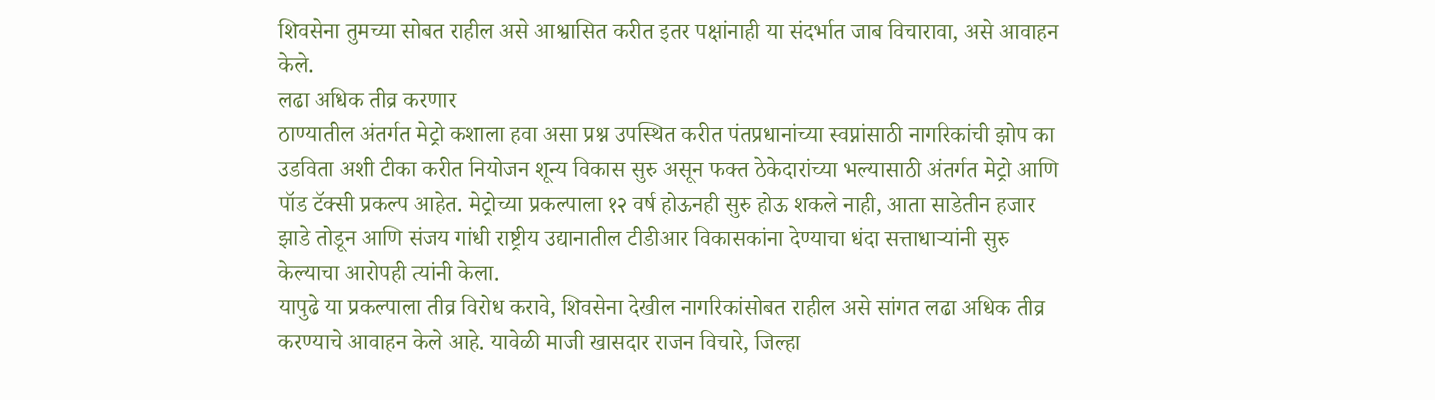शिवसेना तुमच्या सोबत राहील असे आश्वासित करीत इतर पक्षांनाही या संदर्भात जाब विचारावा, असे आवाहन केले.
लढा अधिक तीव्र करणार
ठाण्यातील अंतर्गत मेट्रो कशाला हवा असा प्रश्न उपस्थित करीत पंतप्रधानांच्या स्वप्नांसाठी नागरिकांची झोप का उडविता अशी टीका करीत नियोजन शून्य विकास सुरु असून फक्त ठेकेदारांच्या भल्यासाठी अंतर्गत मेट्रो आणि पॉड टॅक्सी प्रकल्प आहेत. मेट्रोच्या प्रकल्पाला १२ वर्ष होऊनही सुरु होऊ शकले नाही, आता साडेतीन हजार झाडे तोडून आणि संजय गांधी राष्ट्रीय उद्यानातील टीडीआर विकासकांना देण्याचा धंदा सत्ताधाऱ्यांनी सुरु केल्याचा आरोपही त्यांनी केला.
यापुढे या प्रकल्पाला तीव्र विरोध करावे, शिवसेना देखील नागरिकांसोबत राहील असे सांगत लढा अधिक तीव्र करण्याचे आवाहन केले आहे. यावेळी माजी खासदार राजन विचारे, जिल्हा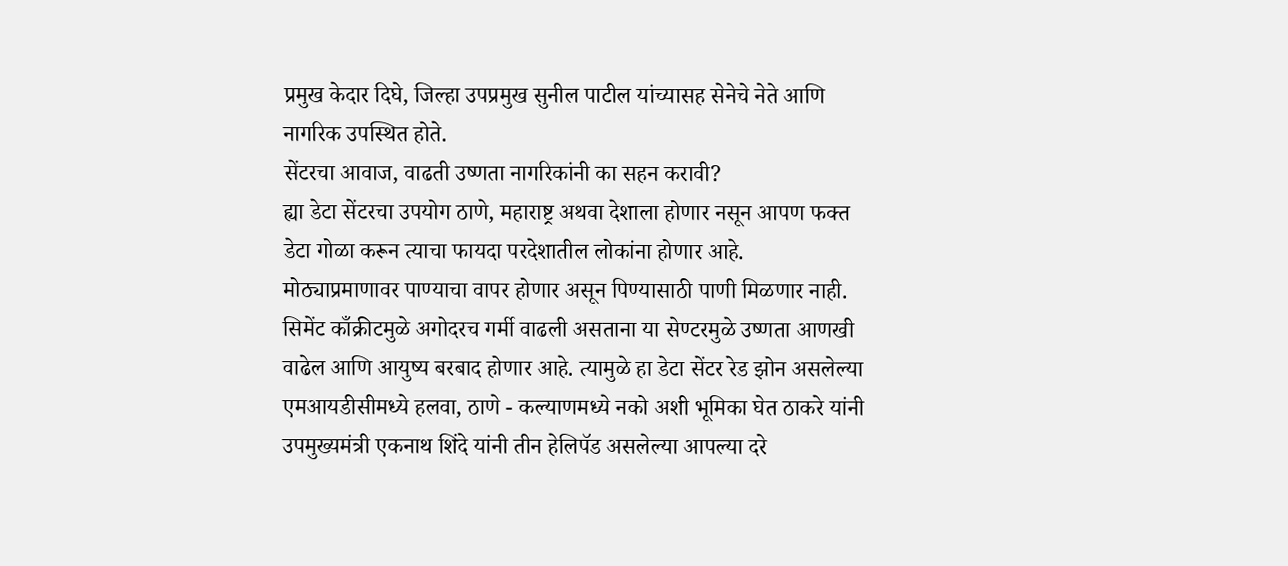प्रमुख केदार दिघे, जिल्हा उपप्रमुख सुनील पाटील यांच्यासह सेनेचे नेते आणि नागरिक उपस्थित होते.
सेंटरचा आवाज, वाढती उष्णता नागरिकांनी का सहन करावी?
ह्या डेटा सेंटरचा उपयोग ठाणे, महाराष्ट्र अथवा देशाला होणार नसून आपण फक्त डेटा गोळा करून त्याचा फायदा परदेशातील लोकांना होणार आहे. मोठ्याप्रमाणावर पाण्याचा वापर होणार असून पिण्यासाठी पाणी मिळणार नाही.
सिमेंट काँक्रीटमुळे अगोदरच गर्मी वाढली असताना या सेण्टरमुळे उष्णता आणखी वाढेल आणि आयुष्य बरबाद होणार आहे. त्यामुळे हा डेटा सेंटर रेड झोन असलेल्या एमआयडीसीमध्ये हलवा, ठाणे - कल्याणमध्ये नको अशी भूमिका घेत ठाकरे यांनी उपमुख्यमंत्री एकनाथ शिंदे यांनी तीन हेलिपॅड असलेल्या आपल्या दरे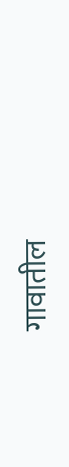गावातील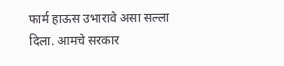फार्म हाऊस उभारावे असा सल्ला दिला. आमचे सरकार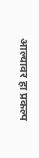आल्यावर हा प्रकल्प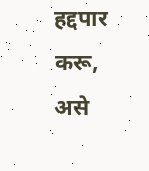हद्दपार करू, असे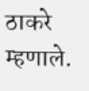ठाकरे म्हणाले.